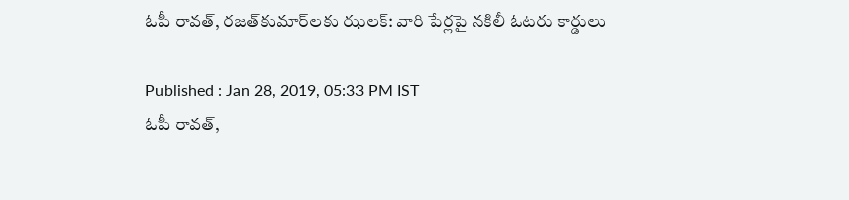ఓపీ రావత్, రజత్‌కుమార్‌లకు ఝలక్: వారి పేర్లపై నకిలీ ఓటరు కార్డులు

Published : Jan 28, 2019, 05:33 PM IST
ఓపీ రావత్,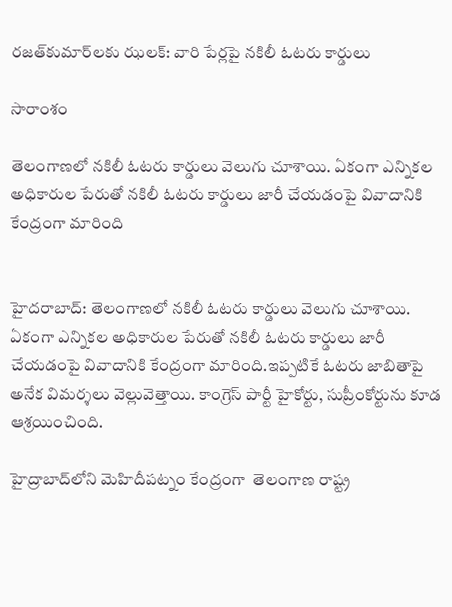రజత్‌కుమార్‌లకు ఝలక్: వారి పేర్లపై నకిలీ ఓటరు కార్డులు

సారాంశం

తెలంగాణలో నకిలీ ఓటరు కార్డులు వెలుగు చూశాయి. ఏకంగా ఎన్నికల అధికారుల పేరుతో నకిలీ ఓటరు కార్డులు జారీ చేయడంపై వివాదానికి కేంద్రంగా మారింది


హైదరాబాద్: తెలంగాణలో నకిలీ ఓటరు కార్డులు వెలుగు చూశాయి. ఏకంగా ఎన్నికల అధికారుల పేరుతో నకిలీ ఓటరు కార్డులు జారీ చేయడంపై వివాదానికి కేంద్రంగా మారింది.ఇప్పటికే ఓటరు జాబితాపై అనేక విమర్శలు వెల్లువెత్తాయి. కాంగ్రెస్ పార్టీ హైకోర్టు, సుప్రీంకోర్టును కూడ ఆశ్రయించింది.

హైద్రాబాద్‌లోని మెహిదీపట్నం కేంద్రంగా  తెలంగాణ రాష్ట్ర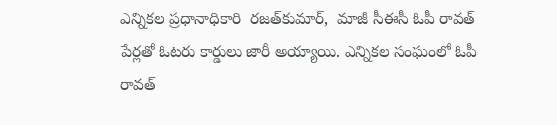ఎన్నికల ప్రధానాధికారి  రజత్‌కుమార్,  మాజీ సీఈసీ ఓపీ రావత్ పేర్లతో ఓటరు కార్డులు జారీ అయ్యాయి. ఎన్నికల సంఘంలో ఓపీ రావత్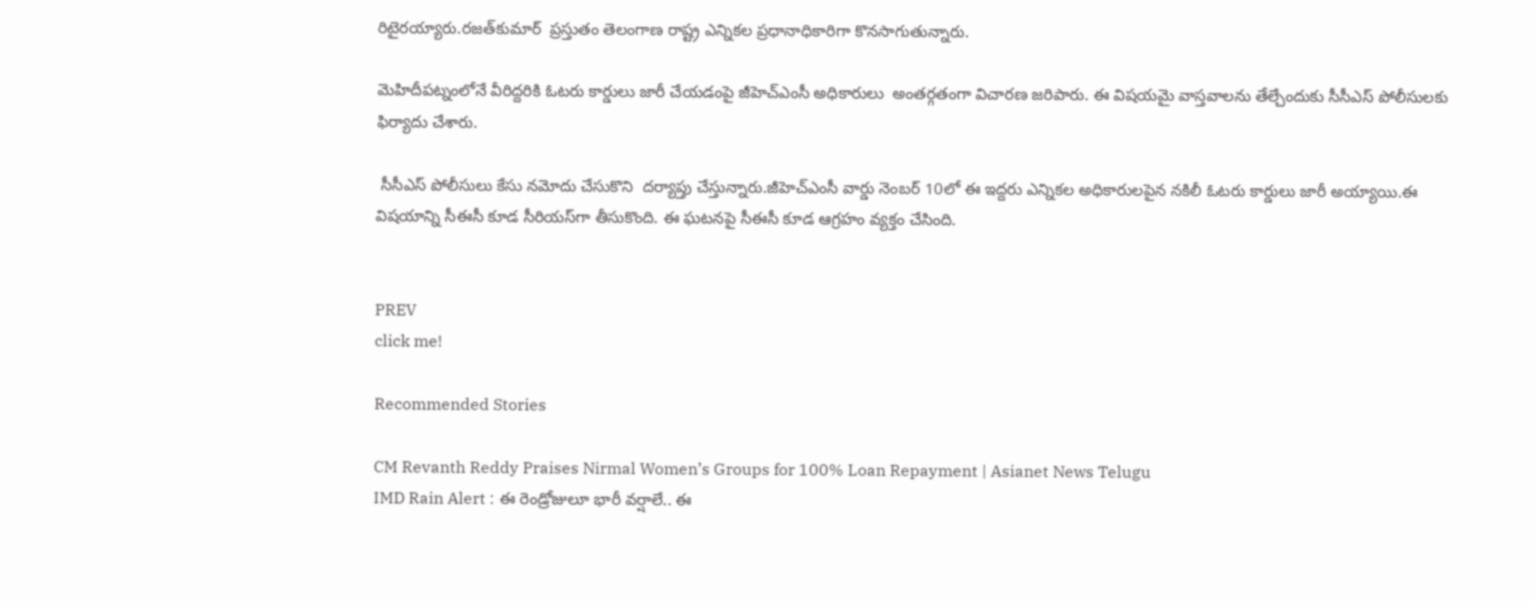రిటైరయ్యారు.రజత్‌కుమార్  ప్రస్తుతం తెలంగాణ రాష్ట్ర ఎన్నికల ప్రధానాధికారిగా కొనసాగుతున్నారు.

మెహిదీపట్నంలోనే వీరిద్దరికి ఓటరు కార్డులు జారీ చేయడంపై జీహెచ్ఎంసీ అధికారులు  అంతర్గతంగా విచారణ జరిపారు. ఈ విషయమై వాస్తవాలను తేల్చేందుకు సీసీఎస్ పోలీసులకు ఫిర్యాదు చేశారు.

 సీసీఎస్ పోలీసులు కేసు నమోదు చేసుకొని  దర్యాప్తు చేస్తున్నారు.జీహెచ్ఎంసీ వార్డు నెంబర్ 10లో ఈ ఇద్దరు ఎన్నికల అధికారులపైన నకిలీ ఓటరు కార్డులు జారీ అయ్యాయి.ఈ విషయాన్ని సీఈసీ కూడ సీరియస్‌గా తీసుకొంది. ఈ ఘటనపై సీఈసీ కూడ ఆగ్రహం వ్యక్తం చేసింది.


PREV
click me!

Recommended Stories

CM Revanth Reddy Praises Nirmal Women’s Groups for 100% Loan Repayment | Asianet News Telugu
IMD Rain Alert : ఈ రెండ్రోజులూ భారీ వర్షాలే.. ఈ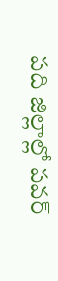పది జిల్లాల్లో పవర్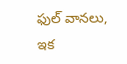ఫుల్ వానలు, ఇక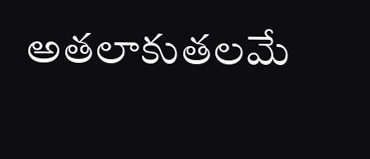అతలాకుతలమే